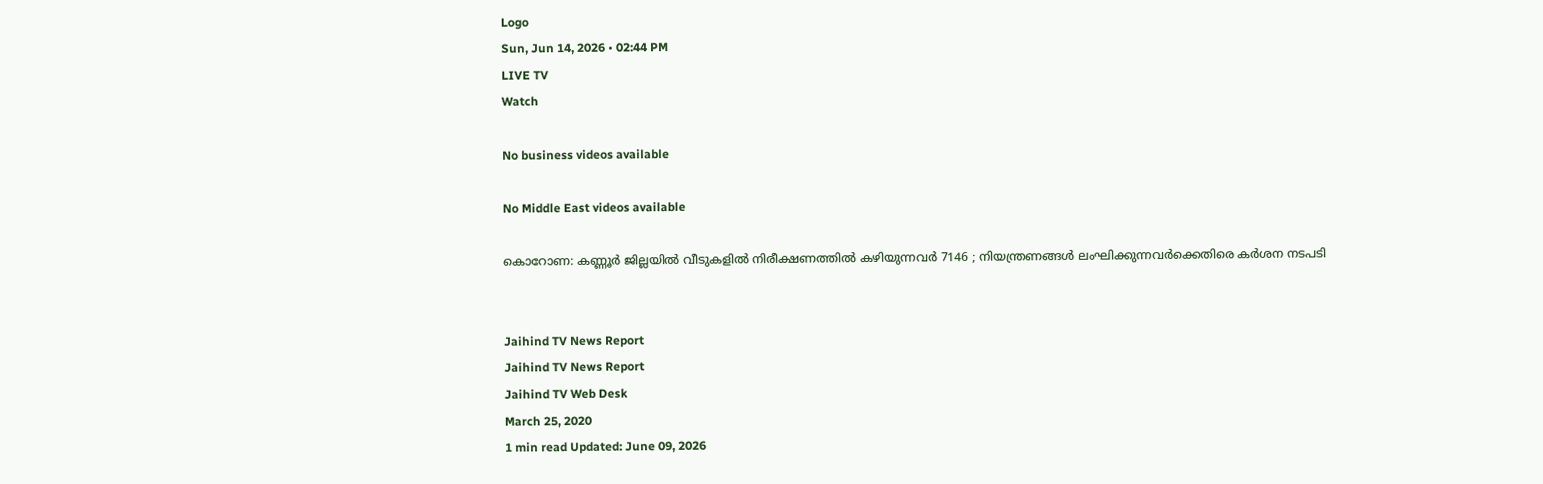Logo
Sun, Jun 14, 2026 • 02:44 PM
LIVE TV
Watch

No business videos available

No Middle East videos available

കൊറോണ: കണ്ണൂര്‍ ജില്ലയില്‍ വീടുകളില്‍ നിരീക്ഷണത്തില്‍ കഴിയുന്നവർ 7146 ; നിയന്ത്രണങ്ങള്‍ ലംഘിക്കുന്നവർക്കെതിരെ കർശന നടപടി


Jaihind TV News Report
Jaihind TV News Report
Jaihind TV Web Desk
March 25, 2020
1 min read Updated: June 09, 2026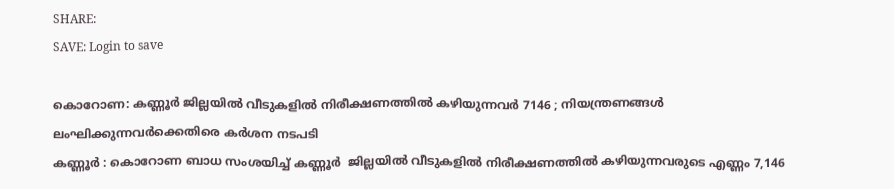SHARE:
SAVE: Login to save

കൊറോണ: കണ്ണൂര്‍ ജില്ലയില്‍ വീടുകളില്‍ നിരീക്ഷണത്തില്‍ കഴിയുന്നവർ 7146 ; നിയന്ത്രണങ്ങള്‍ ലംഘിക്കുന്നവർക്കെതിരെ കർശന നടപടി
കണ്ണൂർ : കൊറോണ ബാധ സംശയിച്ച് കണ്ണൂർ  ജില്ലയില്‍ വീടുകളില്‍ നിരീക്ഷണത്തില്‍ കഴിയുന്നവരുടെ എണ്ണം 7,146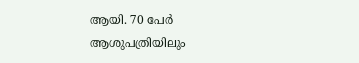ആയി. 70 പേർ ആശുപത്രിയിലും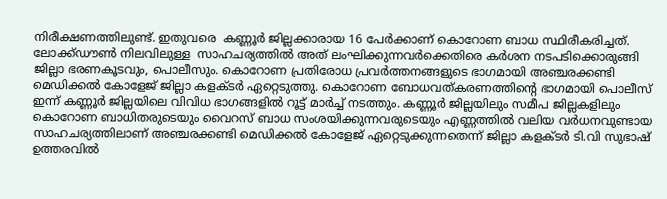നിരീക്ഷണത്തിലുണ്ട്. ഇതുവരെ  കണ്ണൂർ ജില്ലക്കാരായ 16 പേര്‍ക്കാണ് കൊറോണ ബാധ സ്ഥിരീകരിച്ചത്. ലോക്ക്ഡൗണ്‍ നിലവിലുള്ള  സാഹചര്യത്തില്‍ അത് ലംഘിക്കുന്നവർക്കെതിരെ കർശന നടപടിക്കൊരുങ്ങി ജില്ലാ ഭരണകൂടവും, പൊലീസും. കൊറോണ പ്രതിരോധ പ്രവര്‍ത്തനങ്ങളുടെ ഭാഗമായി അഞ്ചരക്കണ്ടി മെഡിക്കല്‍ കോളേജ് ജില്ലാ കളക്ടര്‍ ഏറ്റെടുത്തു. കൊറോണ ബോധവത്കരണത്തിന്‍റെ ഭാഗമായി പൊലീസ് ഇന്ന് കണ്ണൂർ ജില്ലയിലെ വിവിധ ഭാഗങ്ങളിൽ റൂട്ട് മാർച്ച് നടത്തും. കണ്ണൂർ ജില്ലയിലും സമീപ ജില്ലകളിലും കൊറോണ ബാധിതരുടെയും വൈറസ് ബാധ സംശയിക്കുന്നവരുടെയും എണ്ണത്തില്‍ വലിയ വര്‍ധനവുണ്ടായ സാഹചര്യത്തിലാണ് അഞ്ചരക്കണ്ടി മെഡിക്കൽ കോളേജ് ഏറ്റെടുക്കുന്നതെന്ന് ജില്ലാ കളക്ടര്‍ ടി.വി സുഭാഷ് ഉത്തരവില്‍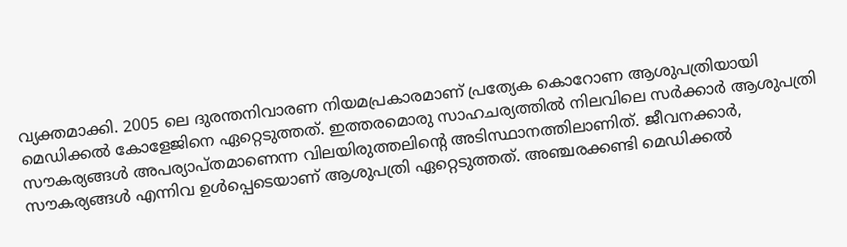വ്യക്തമാക്കി. 2005 ലെ ദുരന്തനിവാരണ നിയമപ്രകാരമാണ് പ്രത്യേക കൊറോണ ആശുപത്രിയായി മെഡിക്കല്‍ കോളേജിനെ ഏറ്റെടുത്തത്. ഇത്തരമൊരു സാഹചര്യത്തില്‍ നിലവിലെ സര്‍ക്കാര്‍ ആശുപത്രി സൗകര്യങ്ങള്‍ അപര്യാപ്തമാണെന്ന വിലയിരുത്തലിന്‍റെ അടിസ്ഥാനത്തിലാണിത്. ജീവനക്കാര്‍, സൗകര്യങ്ങള്‍ എന്നിവ ഉള്‍പ്പെടെയാണ് ആശുപത്രി ഏറ്റെടുത്തത്. അഞ്ചരക്കണ്ടി മെഡിക്കല്‍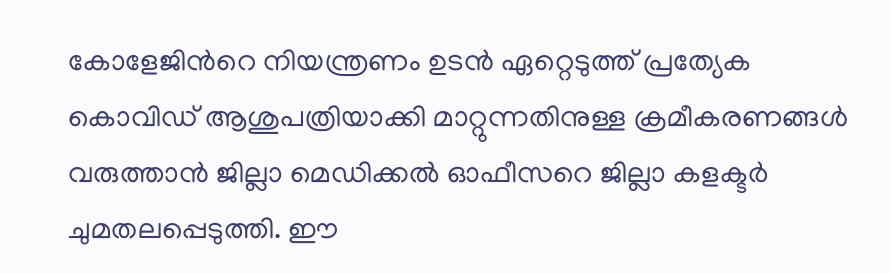കോളേജിന്‍റെ നിയന്ത്രണം ഉടന്‍ ഏറ്റെടുത്ത് പ്രത്യേക കൊവിഡ് ആശുപത്രിയാക്കി മാറ്റുന്നതിനുള്ള ക്രമീകരണങ്ങള്‍ വരുത്താന്‍ ജില്ലാ മെഡിക്കല്‍ ഓഫീസറെ ജില്ലാ കളക്ടര്‍ ചുമതലപ്പെടുത്തി. ഈ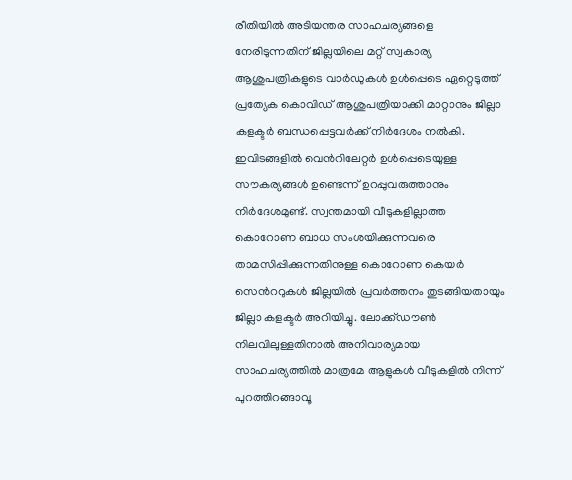രീതിയില്‍ അടിയന്തര സാഹചര്യങ്ങളെ നേരിടുന്നതിന് ജില്ലയിലെ മറ്റ് സ്വകാര്യ ആശുപത്രികളുടെ വാര്‍ഡുകള്‍ ഉള്‍പ്പെടെ ഏറ്റെടുത്ത് പ്രത്യേക കൊവിഡ് ആശുപത്രിയാക്കി മാറ്റാനും ജില്ലാ കളക്ടര്‍ ബന്ധപ്പെട്ടവര്‍ക്ക് നിര്‍ദേശം നല്‍കി. ഇവിടങ്ങളില്‍ വെന്‍റിലേറ്റര്‍ ഉള്‍പ്പെടെയുള്ള സൗകര്യങ്ങള്‍ ഉണ്ടെന്ന് ഉറപ്പുവരുത്താനും നിർദേശമുണ്ട്. സ്വന്തമായി വീടുകളില്ലാത്ത കൊറോണ ബാധ സംശയിക്കുന്നവരെ താമസിപ്പിക്കുന്നതിനുള്ള കൊറോണ കെയര്‍ സെന്‍ററുകള്‍ ജില്ലയില്‍ പ്രവര്‍ത്തനം തുടങ്ങിയതായും ജില്ലാ കളക്ടര്‍ അറിയിച്ചു. ലോക്ക്ഡൗൺ നിലവിലുള്ളതിനാൽ അനിവാര്യമായ സാഹചര്യത്തില്‍ മാത്രമേ ആളുകള്‍ വീടുകളില്‍ നിന്ന് പുറത്തിറങ്ങാവൂ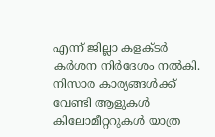എന്ന് ജില്ലാ കളക്ടര്‍ കര്‍ശന നിര്‍ദേശം നല്‍കി. നിസാര കാര്യങ്ങള്‍ക്ക് വേണ്ടി ആളുകള്‍ കിലോമീറ്ററുകള്‍ യാത്ര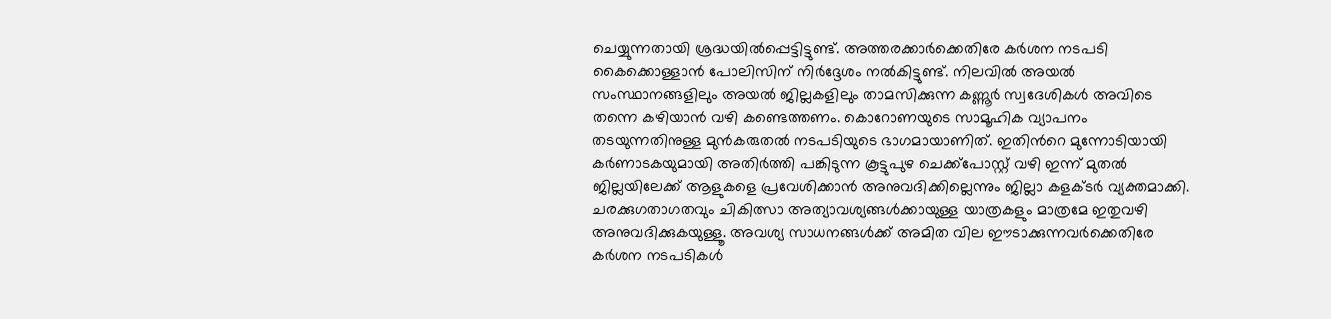ചെയ്യുന്നതായി ശ്രദ്ധയില്‍പ്പെട്ടിട്ടുണ്ട്. അത്തരക്കാര്‍ക്കെതിരേ കര്‍ശന നടപടി കൈക്കൊള്ളാന്‍ പോലിസിന് നിര്‍ദ്ദേശം നല്‍കിട്ടുണ്ട്. നിലവില്‍ അയല്‍ സംസ്ഥാനങ്ങളിലും അയല്‍ ജില്ലകളിലും താമസിക്കുന്ന കണ്ണൂര്‍ സ്വദേശികള്‍ അവിടെ തന്നെ കഴിയാന്‍ വഴി കണ്ടെത്തണം. കൊറോണയുടെ സാമൂഹിക വ്യാപനം തടയുന്നതിനുള്ള മുന്‍കരുതല്‍ നടപടിയുടെ ഭാഗമായാണിത്. ഇതിന്‍റെ മുന്നോടിയായി കര്‍ണാടകയുമായി അതിര്‍ത്തി പങ്കിടുന്ന കൂട്ടുപുഴ ചെക്ക്‌പോസ്റ്റ് വഴി ഇന്ന് മുതല്‍ ജില്ലയിലേക്ക് ആളുകളെ പ്രവേശിക്കാന്‍ അനുവദിക്കില്ലെന്നും ജില്ലാ കളക്ടര്‍ വ്യക്തമാക്കി. ചരക്കുഗതാഗതവും ചികിത്സാ അത്യാവശ്യങ്ങള്‍ക്കായുള്ള യാത്രകളും മാത്രമേ ഇതുവഴി അനുവദിക്കുകയുള്ളൂ. അവശ്യ സാധനങ്ങള്‍ക്ക് അമിത വില ഈടാക്കുന്നവര്‍ക്കെതിരേ കര്‍ശന നടപടികള്‍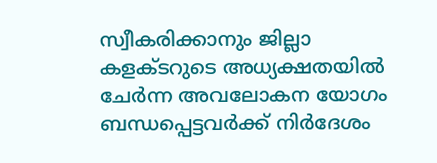സ്വീകരിക്കാനും ജില്ലാ കളക്ടറുടെ അധ്യക്ഷതയില്‍ ചേര്‍ന്ന അവലോകന യോഗം ബന്ധപ്പെട്ടവര്‍ക്ക് നിര്‍ദേശം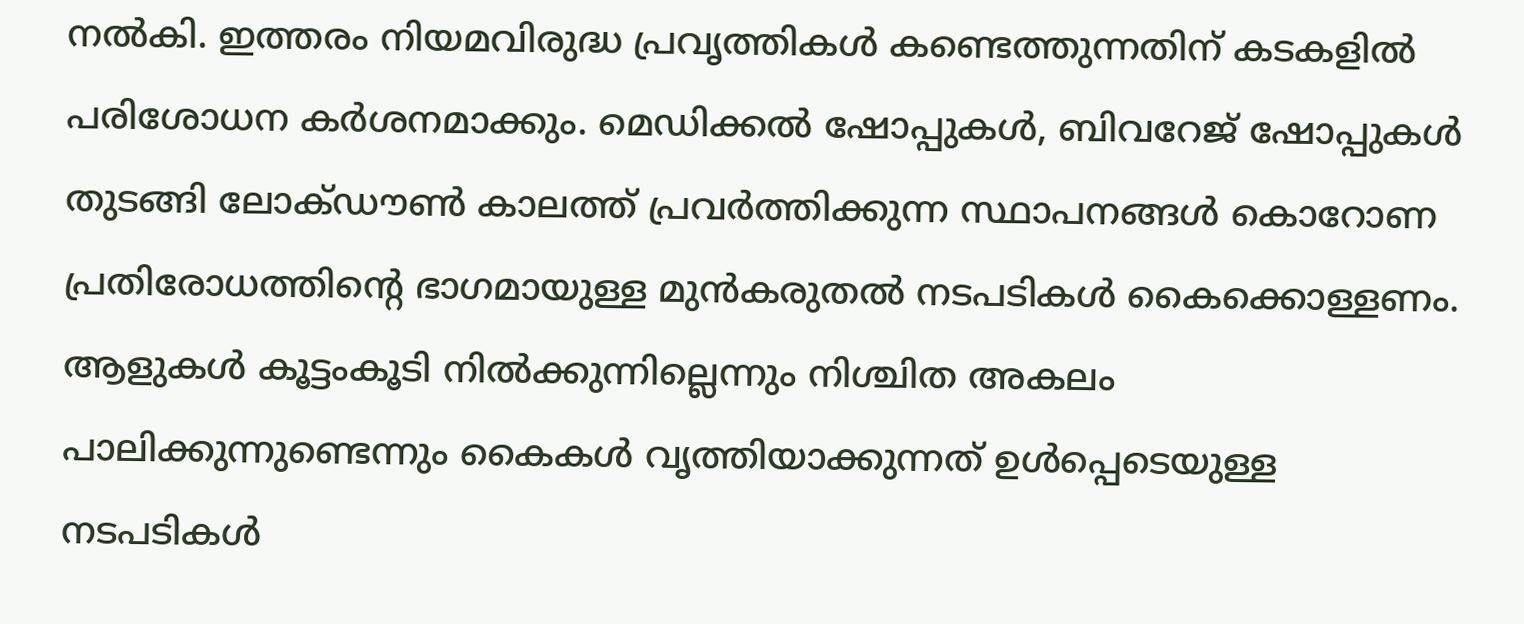നല്‍കി. ഇത്തരം നിയമവിരുദ്ധ പ്രവൃത്തികള്‍ കണ്ടെത്തുന്നതിന് കടകളില്‍ പരിശോധന കര്‍ശനമാക്കും. മെഡിക്കല്‍ ഷോപ്പുകള്‍, ബിവറേജ് ഷോപ്പുകള്‍ തുടങ്ങി ലോക്ഡൗണ്‍ കാലത്ത് പ്രവര്‍ത്തിക്കുന്ന സ്ഥാപനങ്ങള്‍ കൊറോണ പ്രതിരോധത്തിന്‍റെ ഭാഗമായുള്ള മുന്‍കരുതല്‍ നടപടികള്‍ കൈക്കൊള്ളണം. ആളുകള്‍ കൂട്ടംകൂടി നില്‍ക്കുന്നില്ലെന്നും നിശ്ചിത അകലം പാലിക്കുന്നുണ്ടെന്നും കൈകള്‍ വൃത്തിയാക്കുന്നത് ഉള്‍പ്പെടെയുള്ള നടപടികള്‍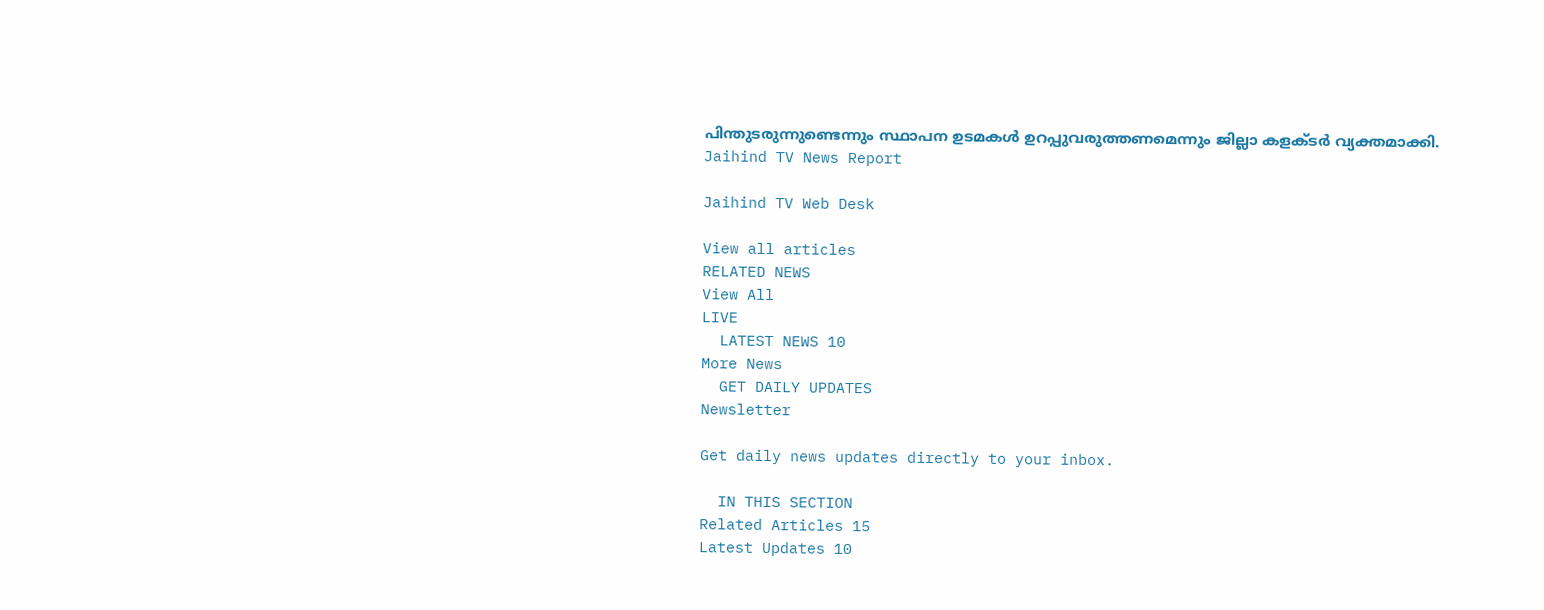പിന്തുടരുന്നുണ്ടെന്നും സ്ഥാപന ഉടമകള്‍ ഉറപ്പുവരുത്തണമെന്നും ജില്ലാ കളക്ടര്‍ വ്യക്തമാക്കി.
Jaihind TV News Report

Jaihind TV Web Desk

View all articles
RELATED NEWS
View All
LIVE
  LATEST NEWS 10
More News
  GET DAILY UPDATES
Newsletter

Get daily news updates directly to your inbox.

  IN THIS SECTION
Related Articles 15
Latest Updates 10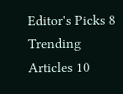Editor's Picks 8
Trending Articles 10